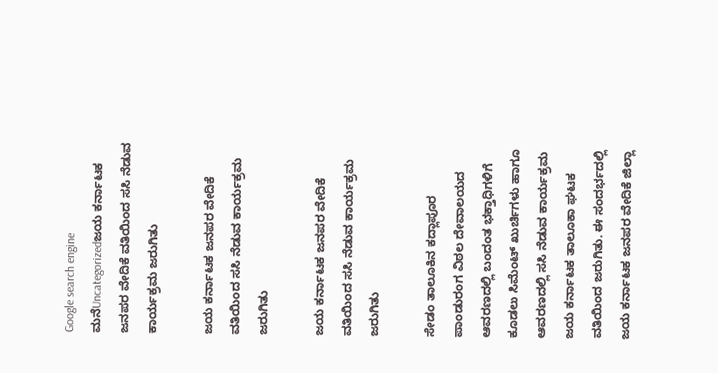Google search engine
ಮನೆUncategorizedಜಯ ಕರ್ನಾಟಕ ಜನಪರ ವೇದಿಕೆ ವತಿಯಿಂದ ಸಸಿ ನೆಡುವ ಕಾರ್ಯಕ್ರಮ ಜರುಗಿತು

ಜಯ ಕರ್ನಾಟಕ ಜನಪರ ವೇದಿಕೆ ವತಿಯಿಂದ ಸಸಿ ನೆಡುವ ಕಾರ್ಯಕ್ರಮ ಜರುಗಿತು

ಜಯ ಕರ್ನಾಟಕ ಜನಪರ ವೇದಿಕೆ ವತಿಯಿಂದ ಸಸಿ ನೆಡುವ ಕಾರ್ಯಕ್ರಮ ಜರುಗಿತು

ಸೇಡಂ ತಾಲೂಕಿನ ಕದ್ಲಾಪೂರ ಪಾಂಡುರಂಗ ವಿಠಲ ದೇವಾಲಯದ ಆವರಣದಲ್ಲಿ ಬಂದಂತ ಭಕ್ತಾಧಿಗಳಿಗೆ ಕೂಡಲು ಸಿಮೆಂಟ್ ಖುರ್ಚಿಗಳು ಹಾಗೂ ಆವರಣದಲ್ಲಿ ಸಸಿ ನೆಡುವ ಕಾರ್ಯಕ್ರಮ ಜಯ ಕರ್ನಾಟಕ ತಾಲೂಕಾ ಘಟಕ ವತಿಯಿಂದ ಜರುಗಿತು. ಈ ಸಂದರ್ಭದಲ್ಲಿ ಜಯ ಕರ್ನಾಟಕ ಜನಪರ ವೇದಿಕೆ ಜಿಲ್ಲಾ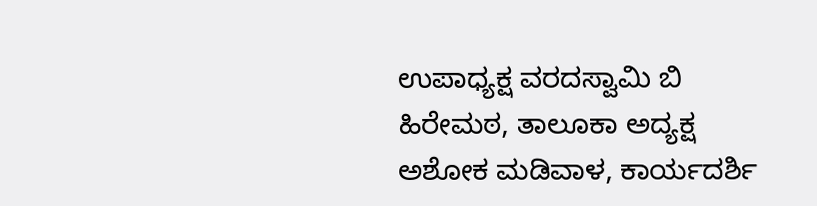ಉಪಾಧ್ಯಕ್ಷ ವರದಸ್ವಾಮಿ ಬಿ ಹಿರೇಮಠ, ತಾಲೂಕಾ ಅದ್ಯಕ್ಷ ಅಶೋಕ ಮಡಿವಾಳ, ಕಾರ್ಯದರ್ಶಿ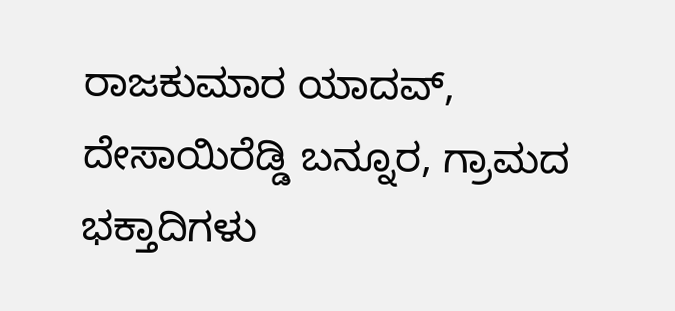ರಾಜಕುಮಾರ ಯಾದವ್, ದೇಸಾಯಿರೆಡ್ಡಿ ಬನ್ನೂರ, ಗ್ರಾಮದ ಭಕ್ತಾದಿಗಳು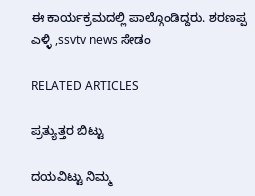ಈ ಕಾರ್ಯಕ್ರಮದಲ್ಲಿ ಪಾಲ್ಗೊಂಡಿದ್ದರು. ಶರಣಪ್ಪ ಎಳ್ಳಿ ,ssvtv news ಸೇಡಂ

RELATED ARTICLES

ಪ್ರತ್ಯುತ್ತರ ಬಿಟ್ಟು

ದಯವಿಟ್ಟು ನಿಮ್ಮ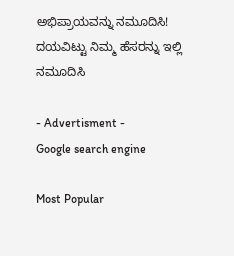ಅಭಿಪ್ರಾಯವನ್ನು ನಮೂದಿಸಿ!
ದಯವಿಟ್ಟು ನಿಮ್ಮ ಹೆಸರನ್ನು ಇಲ್ಲಿ ನಮೂದಿಸಿ

- Advertisment -
Google search engine

Most Popular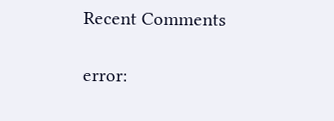Recent Comments

error: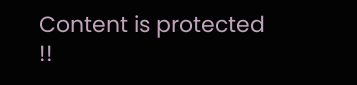Content is protected !!